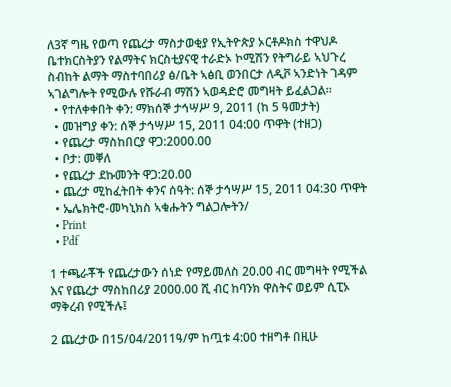ለ3ኛ ግዜ የወጣ የጨረታ ማስታወቂያ የኢትዮጵያ ኦርቶዶክስ ተዋህዶ ቤተክርስትያን የልማትና ክርስቲያናዊ ተራድኦ ኮሚሽን የትግራይ ኣህጉረ ስብከት ልማት ማስተባበሪያ ፅ/ቤት ኣፅቢ ወንበርታ ለዲቮ ኣንድነት ገዳም ኣገልግሎት የሚውሉ የሹራብ ማሽን ኣወዳድሮ መግዛት ይፈልጋል።
  • የተለቀቀበት ቀን: ማክሰኞ ታኅሣሥ 9, 2011 (ከ 5 ዓመታት)
  • መዝግያ ቀን: ሰኞ ታኅሣሥ 15, 2011 04:00 ጥዋት (ተዘጋ)
  • የጨረታ ማስከበርያ ዋጋ:2000.00
  • ቦታ: መቐለ
  • የጨረታ ደኩመንት ዋጋ:20.00
  • ጨረታ ሚከፈትበት ቀንና ሰዓት: ሰኞ ታኅሣሥ 15, 2011 04:30 ጥዋት
  • ኤሌክትሮ-መካኒክስ ኣቁሑትን ግልጋሎትን/
  • Print
  • Pdf

1 ተጫራቾች የጨረታውን ሰነድ የማይመለስ 20.00 ብር መግዛት የሚችል እና የጨረታ ማስከበሪያ 2000.00 ሺ ብር ከባንክ ዋስትና ወይም ሲፒኦ ማቅረብ የሚችሉ፤

2 ጨረታው በ15/04/2011ዓ/ም ከጧቱ 4:00 ተዘግቶ በዚሁ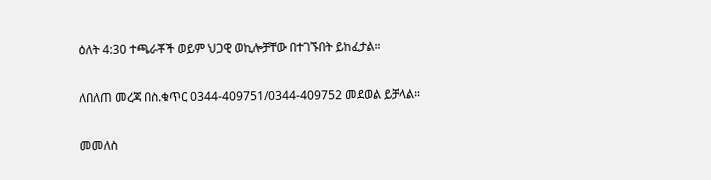ዕለት 4:30 ተጫራቾች ወይም ህጋዊ ወኪሎቻቸው በተገኙበት ይከፈታል።

ለበለጠ መረጃ በስ.ቁጥር 0344-409751/0344-409752 መደወል ይቻላል።

መመለስ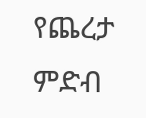የጨረታ ምድብ